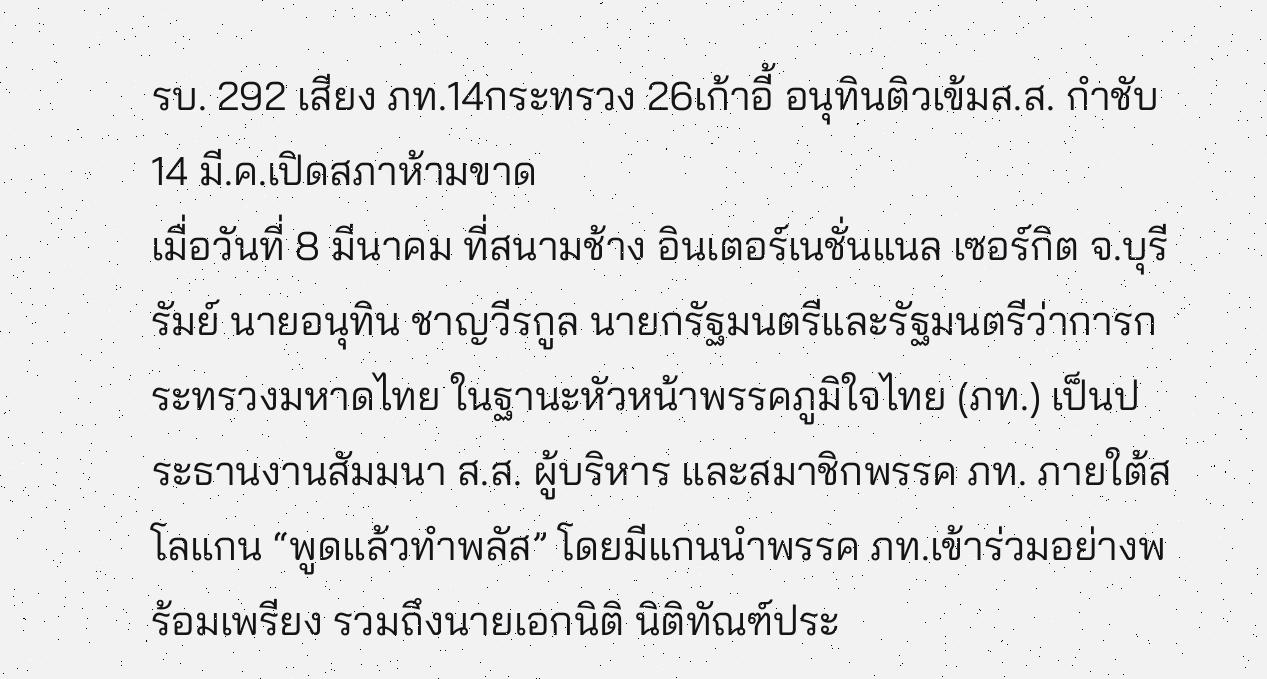รบ. 292 เสียง ภท.14กระทรวง 26เก้าอี้ อนุทินติวเข้มส.ส. กำชับ 14 มี.ค.เปิดสภาห้ามขาด
เมื่อวันที่ 8 มีนาคม ที่สนามช้าง อินเตอร์เนชั่นแนล เซอร์กิต จ.บุรีรัมย์ นายอนุทิน ชาญวีรกูล นายกรัฐมนตรีและรัฐมนตรีว่าการกระทรวงมหาดไทย ในฐานะหัวหน้าพรรคภูมิใจไทย (ภท.) เป็นประธานงานสัมมนา ส.ส. ผู้บริหาร และสมาชิกพรรค ภท. ภายใต้สโลแกน “พูดแล้วทำพลัส” โดยมีแกนนำพรรค ภท.เข้าร่วมอย่างพร้อมเพรียง รวมถึงนายเอกนิติ นิติทัณฑ์ประ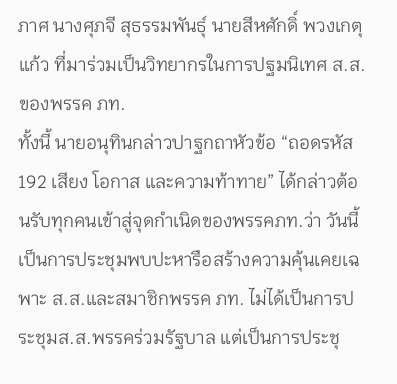ภาศ นางศุภจี สุธรรมพันธุ์ นายสีหศักดิ์ พวงเกตุแก้ว ที่มาร่วมเป็นวิทยากรในการปฐมนิเทศ ส.ส.ของพรรค ภท.
ทั้งนี้ นายอนุทินกล่าวปาฐกถาหัวข้อ “ถอดรหัส 192 เสียง โอกาส และความท้าทาย” ได้กล่าวต้อนรับทุกคนเข้าสู่จุดกำเนิดของพรรคภท.ว่า วันนี้เป็นการประชุมพบปะหารือสร้างความคุ้นเคยเฉพาะ ส.ส.และสมาชิกพรรค ภท. ไม่ได้เป็นการประชุมส.ส.พรรคร่วมรัฐบาล แต่เป็นการประชุ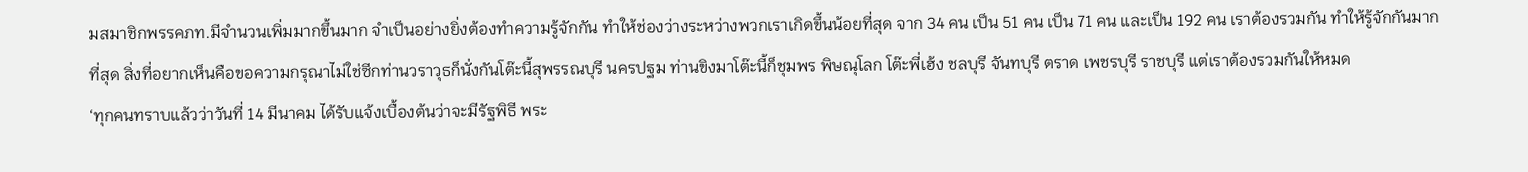มสมาชิกพรรคภท.มีจำนวนเพิ่มมากขึ้นมาก จำเป็นอย่างยิ่งต้องทำความรู้จักกัน ทำให้ช่องว่างระหว่างพวกเราเกิดขึ้นน้อยที่สุด จาก 34 คน เป็น 51 คน เป็น 71 คน และเป็น 192 คน เราต้องรวมกัน ทำให้รู้จักกันมากที่สุด สิ่งที่อยากเห็นคือขอความกรุณาไม่ใช่ซีกท่านวราวุธก็นั่งกันโต๊ะนี้สุพรรณบุรี นครปฐม ท่านขิงมาโต๊ะนี้ก็ชุมพร พิษณุโลก โต๊ะพี่เฮ้ง ชลบุรี จันทบุรี ตราด เพชรบุรี ราชบุรี แต่เราต้องรวมกันให้หมด
‘ทุกคนทราบแล้วว่าวันที่ 14 มีนาคม ได้รับแจ้งเบื้องต้นว่าจะมีรัฐพิธี พระ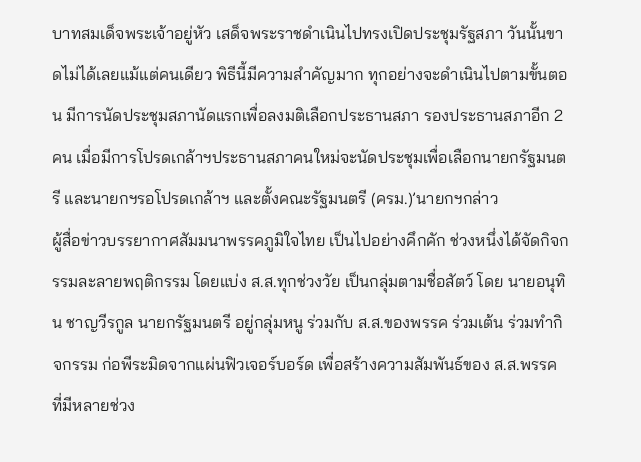บาทสมเด็จพระเจ้าอยู่หัว เสด็จพระราชดำเนินไปทรงเปิดประชุมรัฐสภา วันนั้นขาดไม่ได้เลยแม้แต่คนเดียว พิธีนี้มีความสำคัญมาก ทุกอย่างจะดำเนินไปตามขั้นตอน มีการนัดประชุมสภานัดแรกเพื่อลงมติเลือกประธานสภา รองประธานสภาอีก 2 คน เมื่อมีการโปรดเกล้าฯประธานสภาคนใหม่จะนัดประชุมเพื่อเลือกนายกรัฐมนตรี และนายกฯรอโปรดเกล้าฯ และตั้งคณะรัฐมนตรี (ครม.)’นายกฯกล่าว
ผู้สื่อข่าวบรรยากาศสัมมนาพรรคภูมิใจไทย เป็นไปอย่างคึกคัก ช่วงหนึ่งได้จัดกิจกรรมละลายพฤติกรรม โดยแบ่ง ส.ส.ทุกช่วงวัย เป็นกลุ่มตามชื่อสัตว์ โดย นายอนุทิน ชาญวีรกูล นายกรัฐมนตรี อยู่กลุ่มหนู ร่วมกับ ส.ส.ของพรรค ร่วมเต้น ร่วมทำกิจกรรม ก่อพีระมิดจากแผ่นฟิวเจอร์บอร์ด เพื่อสร้างความสัมพันธ์ของ ส.ส.พรรค ที่มีหลายช่วง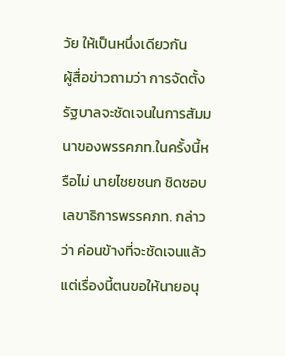วัย ให้เป็นหนึ่งเดียวกัน
ผู้สื่อข่าวถามว่า การจัดตั้งรัฐบาลจะชัดเจนในการสัมมนาของพรรคภท.ในครั้งนี้หรือไม่ นายไชยชนก ชิดชอบ เลขาธิการพรรคภท. กล่าวว่า ค่อนข้างที่จะชัดเจนแล้ว แต่เรื่องนี้ตนขอให้นายอนุ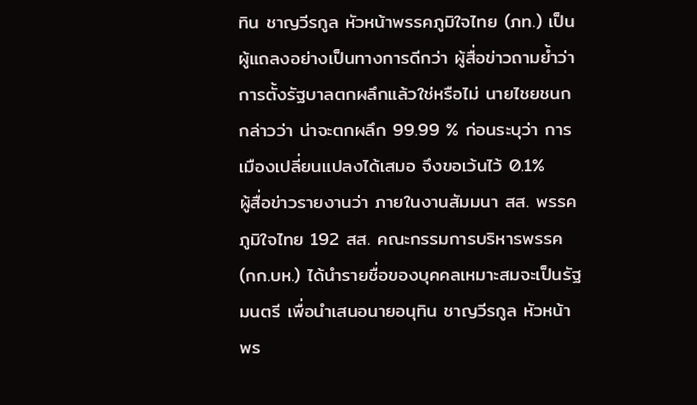ทิน ชาญวีรกูล หัวหน้าพรรคภูมิใจไทย (ภท.) เป็นผู้แถลงอย่างเป็นทางการดีกว่า ผู้สื่อข่าวถามย้ำว่า การตั้งรัฐบาลตกผลึกแล้วใช่หรือไม่ นายไชยชนก กล่าวว่า น่าจะตกผลึก 99.99 % ก่อนระบุว่า การเมืองเปลี่ยนแปลงได้เสมอ จึงขอเว้นไว้ 0.1%
ผู้สื่อข่าวรายงานว่า ภายในงานสัมมนา สส. พรรคภูมิใจไทย 192 สส. คณะกรรมการบริหารพรรค (กก.บห.) ได้นำรายชื่อของบุคคลเหมาะสมจะเป็นรัฐมนตรี เพื่อนำเสนอนายอนุทิน ชาญวีรกูล หัวหน้าพร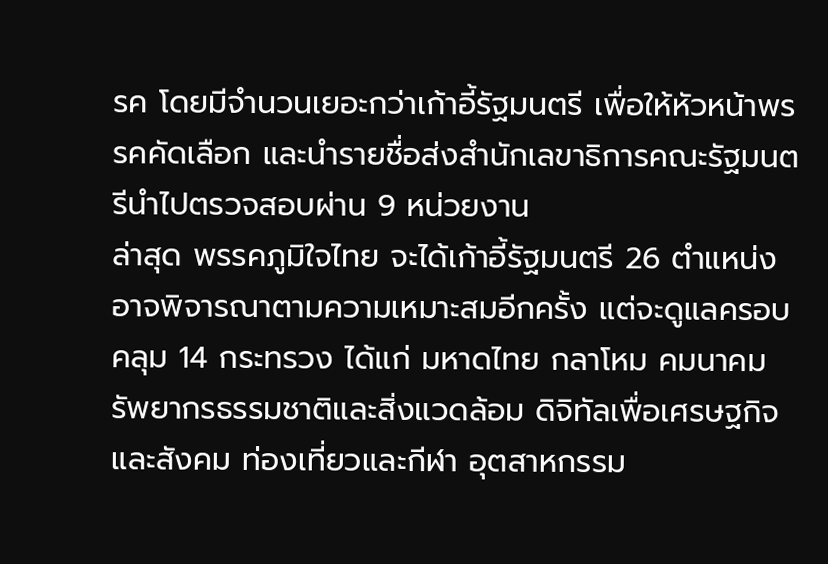รค โดยมีจำนวนเยอะกว่าเก้าอี้รัฐมนตรี เพื่อให้หัวหน้าพรรคคัดเลือก และนำรายชื่อส่งสำนักเลขาธิการคณะรัฐมนตรีนำไปตรวจสอบผ่าน 9 หน่วยงาน
ล่าสุด พรรคภูมิใจไทย จะได้เก้าอี้รัฐมนตรี 26 ตำแหน่ง อาจพิจารณาตามความเหมาะสมอีกครั้ง แต่จะดูแลครอบคลุม 14 กระทรวง ได้แก่ มหาดไทย กลาโหม คมนาคม รัพยากรธรรมชาติและสิ่งแวดล้อม ดิจิทัลเพื่อเศรษฐกิจและสังคม ท่องเที่ยวและกีฬา อุตสาหกรรม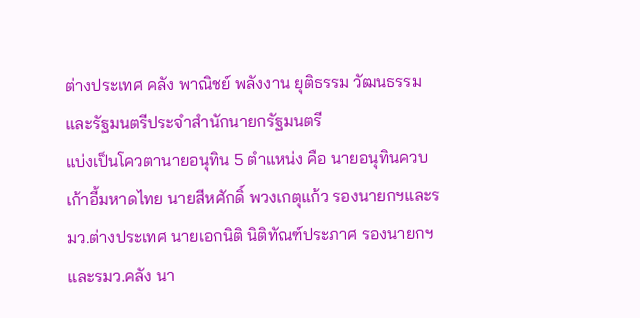ต่างประเทศ คลัง พาณิชย์ พลังงาน ยุติธรรม วัฒนธรรม และรัฐมนตรีประจำสำนักนายกรัฐมนตรี
แบ่งเป็นโควตานายอนุทิน 5 ตำแหน่ง คือ นายอนุทินควบเก้าอี้มหาดไทย นายสีหศักดิ์ พวงเกตุแก้ว รองนายกฯและรมว.ต่างประเทศ นายเอกนิติ นิติทัณฑ์ประภาศ รองนายกฯและรมว.คลัง นา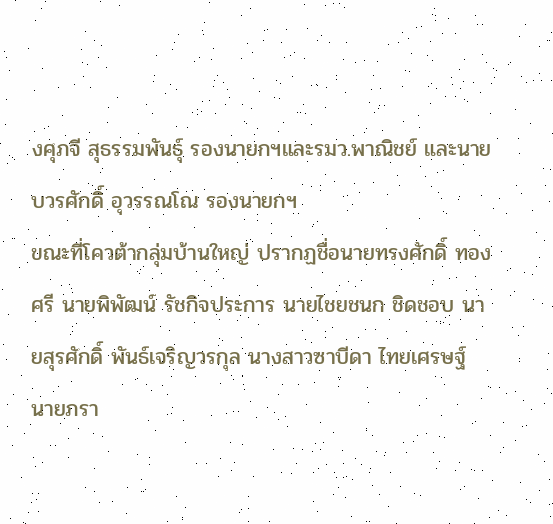งศุภจี สุธรรมพันธุ์ รองนายกฯและรมว.พาณิชย์ และนายบวรศักดิ์ อุวรรณโณ รองนายกฯ
ขณะที่โควต้ากลุ่มบ้านใหญ่ ปรากฏชื่อนายทรงศักดิ์ ทองศรี นายพิพัฒน์ รัชกิจประการ นายไชยชนก ชิดชอบ นายสุรศักดิ์ พันธ์เจริญวรกุล นางสาวซาบีดา ไทยเศรษฐ์ นายภรา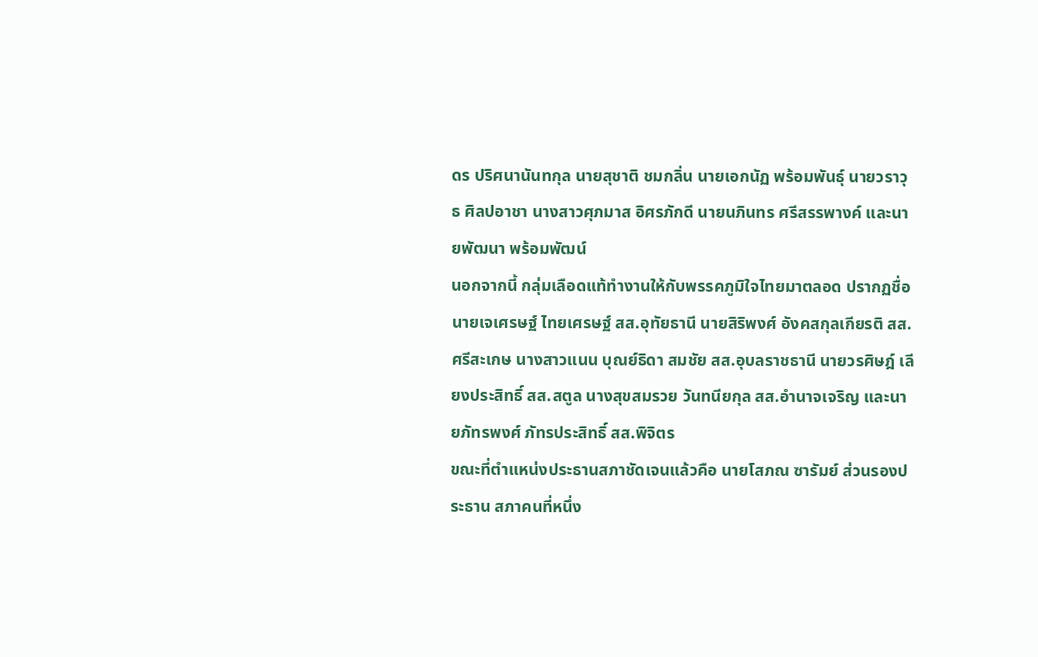ดร ปริศนานันทกุล นายสุชาติ ชมกลิ่น นายเอกนัฏ พร้อมพันธุ์ นายวราวุธ ศิลปอาชา นางสาวศุภมาส อิศรภักดี นายนภินทร ศรีสรรพางค์ และนายพัฒนา พร้อมพัฒน์
นอกจากนี้ กลุ่มเลือดแท้ทำงานให้กับพรรคภูมิใจไทยมาตลอด ปรากฏชื่อนายเจเศรษฐ์ ไทยเศรษฐ์ สส.อุทัยธานี นายสิริพงศ์ อังคสกุลเกียรติ สส.ศรีสะเกษ นางสาวแนน บุณย์ธิดา สมชัย สส.อุบลราชธานี นายวรศิษฎ์ เลียงประสิทธิ์ สส.สตูล นางสุขสมรวย วันทนียกุล สส.อำนาจเจริญ และนายภัทรพงศ์ ภัทรประสิทธิ์ สส.พิจิตร
ขณะที่ตำแหน่งประธานสภาชัดเจนแล้วคือ นายโสภณ ซารัมย์ ส่วนรองประธาน สภาคนที่หนึ่ง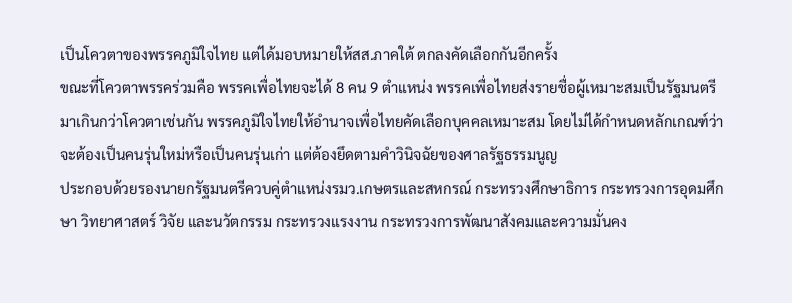เป็นโควตาของพรรคภูมิใจไทย แต่ได้มอบหมายให้สส.ภาคใต้ ตกลงคัดเลือกกันอีกครั้ง
ขณะที่โควตาพรรคร่วมคือ พรรคเพื่อไทยจะได้ 8 คน 9 ตำแหน่ง พรรคเพื่อไทยส่งรายชื่อผู้เหมาะสมเป็นรัฐมนตรีมาเกินกว่าโควตาเช่นกัน พรรคภูมิใจไทยให้อำนาจเพื่อไทยคัดเลือกบุคคลเหมาะสม โดยไม่ได้กำหนดหลักเกณฑ์ว่าจะต้องเป็นคนรุ่นใหม่หรือเป็นคนรุ่นเก่า แต่ต้องยึดตามคำวินิจฉัยของศาลรัฐธรรมนูญ
ประกอบด้วยรองนายกรัฐมนตรีควบคู่ตำแหน่งรมว.เกษตรและสหกรณ์ กระทรวงศึกษาธิการ กระทรวงการอุดมศึกษา วิทยาศาสตร์ วิจัย และนวัตกรรม กระทรวงแรงงาน กระทรวงการพัฒนาสังคมและความมั่นคง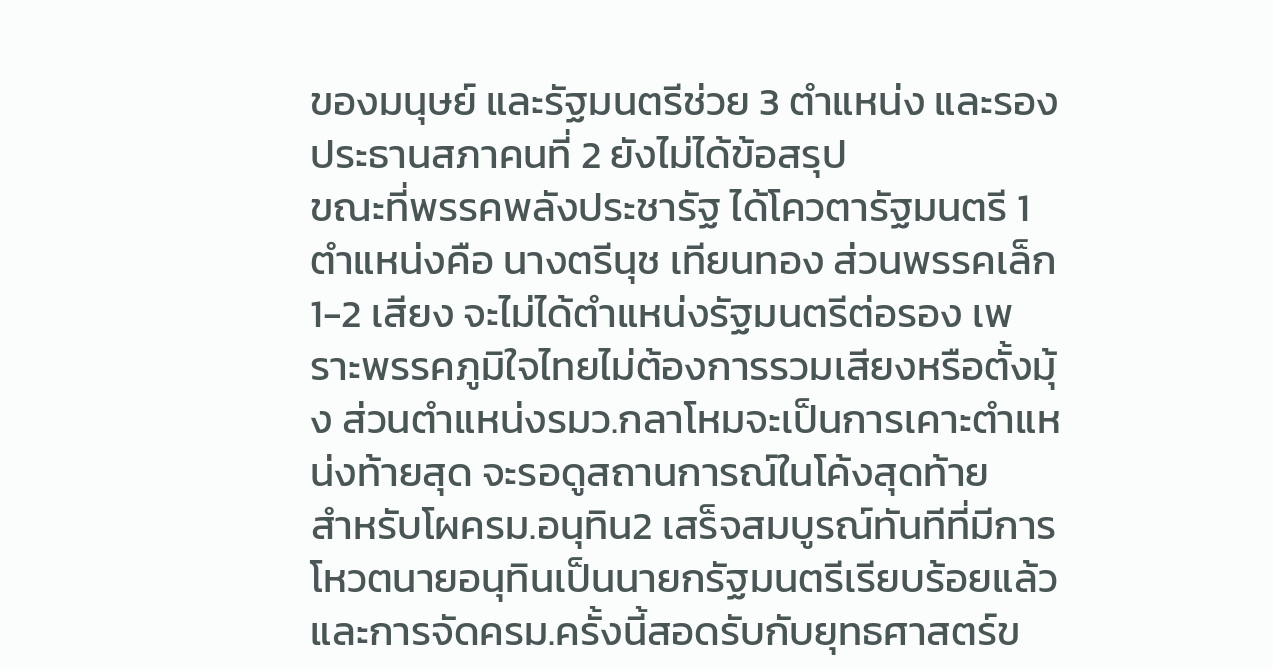ของมนุษย์ และรัฐมนตรีช่วย 3 ตำแหน่ง และรองประธานสภาคนที่ 2 ยังไม่ได้ข้อสรุป
ขณะที่พรรคพลังประชารัฐ ได้โควตารัฐมนตรี 1 ตำแหน่งคือ นางตรีนุช เทียนทอง ส่วนพรรคเล็ก 1-2 เสียง จะไม่ได้ตำแหน่งรัฐมนตรีต่อรอง เพราะพรรคภูมิใจไทยไม่ต้องการรวมเสียงหรือตั้งมุ้ง ส่วนตำแหน่งรมว.กลาโหมจะเป็นการเคาะตำแหน่งท้ายสุด จะรอดูสถานการณ์ในโค้งสุดท้าย
สำหรับโผครม.อนุทิน2 เสร็จสมบูรณ์ทันทีที่มีการโหวตนายอนุทินเป็นนายกรัฐมนตรีเรียบร้อยแล้ว และการจัดครม.ครั้งนี้สอดรับกับยุทธศาสตร์ข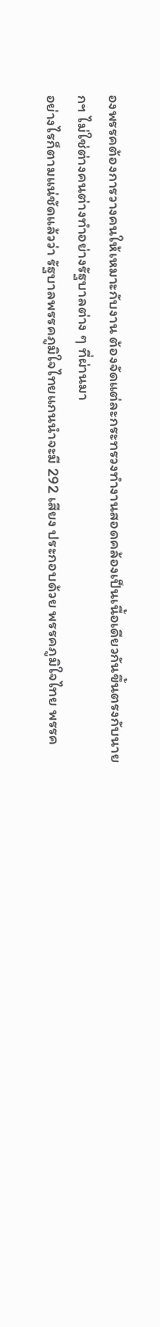องพรรคต้องการวางคนให้เหมาะกับงาน ต้องจัดแต่ละกระทรวงทำงานสอดคล้องเป็นเนื้อเดียวกันขึ้นตรงกับนายกฯ ไม่ใช่ต่างคนต่างทำอย่างรัฐบาลต่าง ๆ ที่ผ่านมา
อย่างไรก็ตามแน่ชัดแล้วว่า รัฐบาลพรรคภูมิใจไทยแกนนำจะมี 292 เสียง ประกอบด้วย พรรคภูมิใจไทย พรรค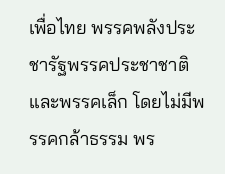เพื่อไทย พรรคพลังประชารัฐพรรคประชาชาติ และพรรคเล็ก โดยไม่มีพรรคกล้าธรรม พร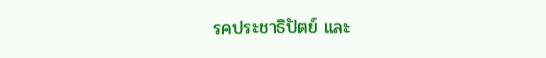รคประชาธิปัตย์ และ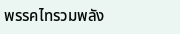พรรคไทรวมพลัง